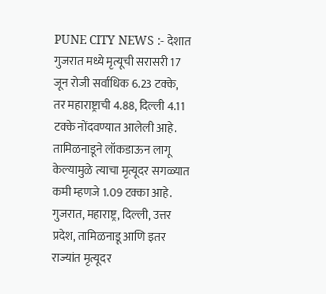PUNE CITY NEWS :- देशात गुजरात मध्ये मृत्यूची सरासरी 17 जून रोजी सर्वाधिक 6.23 टक्के, तर महाराष्ट्राची 4.88, दिल्ली 4.11 टक्के नोंदवण्यात आलेली आहे.
तामिळनाडूने लॉकडाऊन लागू केल्यामुळे त्याचा मृत्यूदर सगळ्यात कमी म्हणजे 1.09 टक्का आहे.
गुजरात, महाराष्ट्र, दिल्ली, उत्तर प्रदेश, तामिळनाडू आणि इतर राज्यांत मृत्यूदर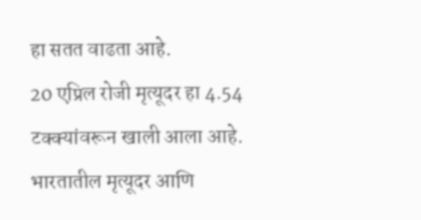हा सतत वाढता आहे.
20 एप्रिल रोजी मृत्यूदर हा 4.54 टक्क्यांवरून खाली आला आहे. भारतातील मृत्यूदर आणि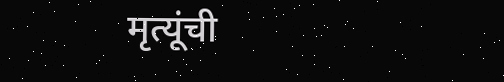मृत्यूंची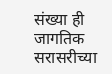संख्या ही जागतिक सरासरीच्या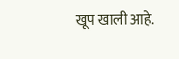खूप खाली आहे.